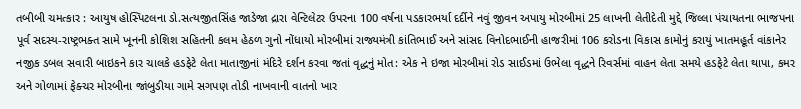તબીબી ચમત્કાર : આયુષ હોસ્પિટલના ડો.સત્યજીતસિંહ જાડેજા દ્રારા વેન્ટિલેટર ઉપરના 100 વર્ષના પડકારભર્યા દર્દીને નવું જીવન અપાયુ મોરબીમાં 25 લાખની લેતીદેતી મુદ્દે જિલ્લા પંચાયતના ભાજપના પૂર્વ સદસ્ય-રાષ્ટ્રભક્ત સામે ખૂનની કોશિશ સહિતની કલમ હેઠળ ગુનો નોંધાયો મોરબીમાં રાજ્યમંત્રી કાંતિભાઈ અને સાંસદ વિનોદભાઈની હાજરીમાં 106 કરોડના વિકાસ કામોનું કરાયું ખાતમહૂર્ત વાંકાનેર નજીક ડબલ સવારી બાઇકને કાર ચાલકે હડફેટે લેતા માતાજીનાં મંદિરે દર્શન કરવા જતાં વૃદ્ધનું મોત: એક ને ઇજા મોરબીમાં રોડ સાઈડમાં ઉભેલા વૃદ્ધને રિવર્સમાં વાહન લેતા સમયે હડફેટે લેતા થાપા, કમર અને ગોળામાં ફેક્ચર મોરબીના જાંબુડીયા ગામે સગપણ તોડી નાખવાની વાતનો ખાર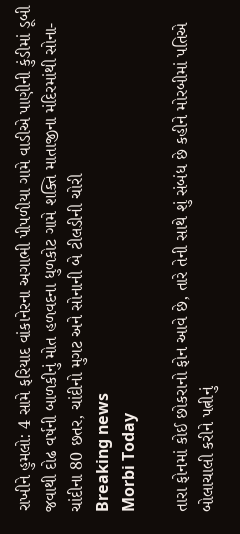રાખીને હુમલો: 4 સામે ફરિયાદ વાંકાનેરના અગાભી પીપળીયા ગામે વાડીએ પાણીની કુંડીમાં ડૂબી જવાથી દોઢ વર્ષની બાળકીનું મોત હળવદના ધુળકોટ ગામે શક્તિ માતાજીના મંદિરમાંથી સોના-ચાંદીના 80 છતર, ચાંદીનો મુગટ અને સોનાની બે ટીલડીની ચોરી
Breaking news
Morbi Today

તારા ફોનમાં કોઈ છોકરાનો ફોન આવે છે, તારે તેની સાથે શું સંબંધ છે કહીને મોરબીમાં પતિએ બોલાચાલી કરીને પત્નીનું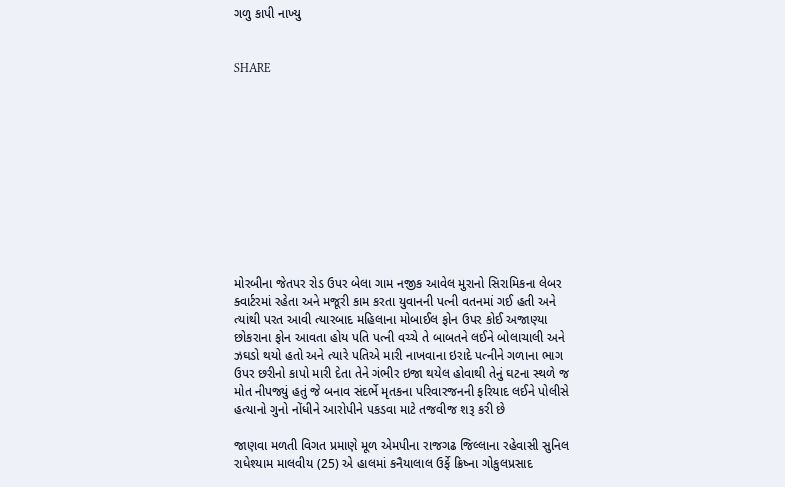ગળુ કાપી નાખ્યુ


SHARE











મોરબીના જેતપર રોડ ઉપર બેલા ગામ નજીક આવેલ મુરાનો સિરામિકના લેબર ક્વાર્ટરમાં રહેતા અને મજૂરી કામ કરતા યુવાનની પત્ની વતનમાં ગઈ હતી અને ત્યાંથી પરત આવી ત્યારબાદ મહિલાના મોબાઈલ ફોન ઉપર કોઈ અજાણ્યા છોકરાના ફોન આવતા હોય પતિ પત્ની વચ્ચે તે બાબતને લઈને બોલાચાલી અને ઝઘડો થયો હતો અને ત્યારે પતિએ મારી નાખવાના ઇરાદે પત્નીને ગળાના ભાગ ઉપર છરીનો કાપો મારી દેતા તેને ગંભીર ઇજા થયેલ હોવાથી તેનું ઘટના સ્થળે જ મોત નીપજ્યું હતું જે બનાવ સંદર્ભે મૃતકના પરિવારજનની ફરિયાદ લઈને પોલીસે હત્યાનો ગુનો નોંધીને આરોપીને પકડવા માટે તજવીજ શરૂ કરી છે

જાણવા મળતી વિગત પ્રમાણે મૂળ એમપીના રાજગઢ જિલ્લાના રહેવાસી સુનિલ રાધેશ્યામ માલવીય (25) એ હાલમાં કનૈયાલાલ ઉર્ફે ક્રિષ્ના ગોકુલપ્રસાદ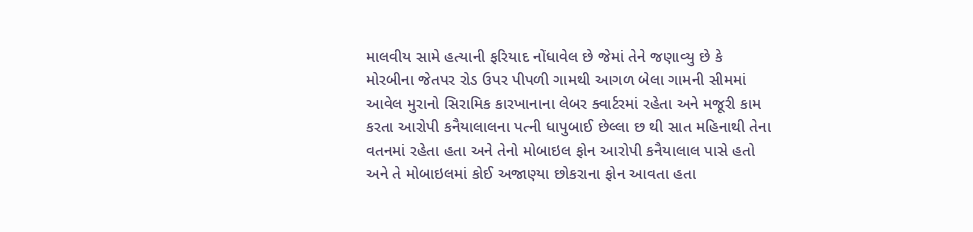માલવીય સામે હત્યાની ફરિયાદ નોંધાવેલ છે જેમાં તેને જણાવ્યુ છે કે મોરબીના જેતપર રોડ ઉપર પીપળી ગામથી આગળ બેલા ગામની સીમમાં આવેલ મુરાનો સિરામિક કારખાનાના લેબર ક્વાર્ટરમાં રહેતા અને મજૂરી કામ કરતા આરોપી કનૈયાલાલના પત્ની ધાપુબાઈ છેલ્લા છ થી સાત મહિનાથી તેના વતનમાં રહેતા હતા અને તેનો મોબાઇલ ફોન આરોપી કનૈયાલાલ પાસે હતો અને તે મોબાઇલમાં કોઈ અજાણ્યા છોકરાના ફોન આવતા હતા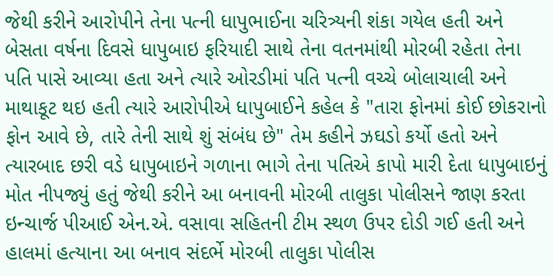જેથી કરીને આરોપીને તેના પત્ની ધાપુભાઈના ચરિત્ર્યની શંકા ગયેલ હતી અને બેસતા વર્ષના દિવસે ધાપુબાઇ ફરિયાદી સાથે તેના વતનમાંથી મોરબી રહેતા તેના પતિ પાસે આવ્યા હતા અને ત્યારે ઓરડીમાં પતિ પત્ની વચ્ચે બોલાચાલી અને માથાકૂટ થઇ હતી ત્યારે આરોપીએ ધાપુબાઈને કહેલ કે "તારા ફોનમાં કોઈ છોકરાનો ફોન આવે છે, તારે તેની સાથે શું સંબંધ છે" તેમ કહીને ઝઘડો કર્યો હતો અને ત્યારબાદ છરી વડે ધાપુબાઇને ગળાના ભાગે તેના પતિએ કાપો મારી દેતા ધાપુબાઇનું મોત નીપજ્યું હતું જેથી કરીને આ બનાવની મોરબી તાલુકા પોલીસને જાણ કરતા ઇન્ચાર્જ પીઆઈ એન.એ. વસાવા સહિતની ટીમ સ્થળ ઉપર દોડી ગઈ હતી અને હાલમાં હત્યાના આ બનાવ સંદર્ભે મોરબી તાલુકા પોલીસ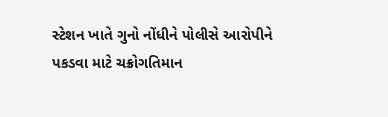સ્ટેશન ખાતે ગુનો નોંધીને પોલીસે આરોપીને પકડવા માટે ચક્રોગતિમાન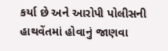કર્યા છે અને આરોપી પોલીસની હાથવેંતમાં હોવાનું જાણવા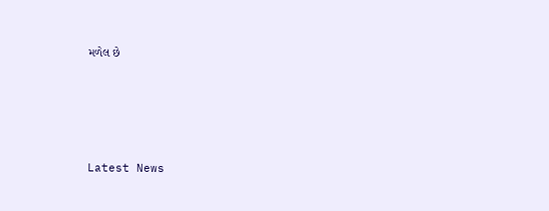મળેલ છે






Latest News